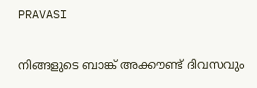PRAVASI

നിങ്ങളുടെ ബാങ്ക് അക്കൗണ്ട് ദിവസവും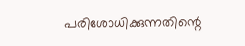പരിശോധിക്കുന്നതിന്റെ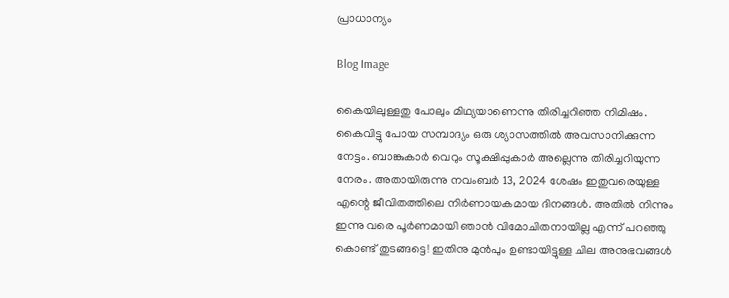പ്രാധാന്യം

Blog Image

കൈയിലുള്ളതു പോലും മിഥ്യയാണെന്നു തിരിച്ചറിഞ്ഞ നിമിഷം. കൈവിട്ടു പോയ സമ്പാദ്യം ഒരു ശ്യാസത്തിൽ അവസാനിക്കുന്ന നേട്ടം. ബാങ്കുകാർ വെറും സൂക്ഷിപ്പുകാർ അല്ലെന്നു തിരിച്ചറിയുന്ന നേരം. അതായിരുന്നു നവംബർ 13, 2024 ശേഷം ഇതുവരെയുള്ള എന്റെ ജീവിതത്തിലെ നിർണായകമായ ദിനങ്ങൾ. അതിൽ നിന്നും ഇന്നു വരെ പൂർണമായി ഞാൻ വിമോചിതനായില്ല എന്ന് പറഞ്ഞു കൊണ്ട് തുടങ്ങട്ടെ! ഇതിനു മുൻപും ഉണ്ടായിട്ടുള്ള ചില അനുഭവങ്ങൾ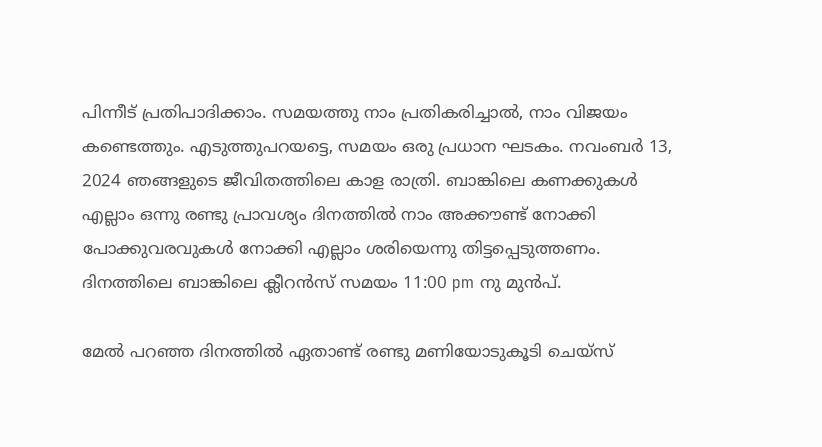പിന്നീട് പ്രതിപാദിക്കാം. സമയത്തു നാം പ്രതികരിച്ചാൽ, നാം വിജയം കണ്ടെത്തും. എടുത്തുപറയട്ടെ, സമയം ഒരു പ്രധാന ഘടകം. നവംബർ 13, 2024 ഞങ്ങളുടെ ജീവിതത്തിലെ കാള രാത്രി. ബാങ്കിലെ കണക്കുകൾ എല്ലാം ഒന്നു രണ്ടു പ്രാവശ്യം ദിനത്തിൽ നാം അക്കൗണ്ട് നോക്കി പോക്കുവരവുകൾ നോക്കി എല്ലാം ശരിയെന്നു തിട്ടപ്പെടുത്തണം. ദിനത്തിലെ ബാങ്കിലെ ക്ലീറൻസ് സമയം 11:00 pm നു മുൻപ്.

മേൽ പറഞ്ഞ ദിനത്തിൽ ഏതാണ്ട് രണ്ടു മണിയോടുകൂടി ചെയ്‌സ്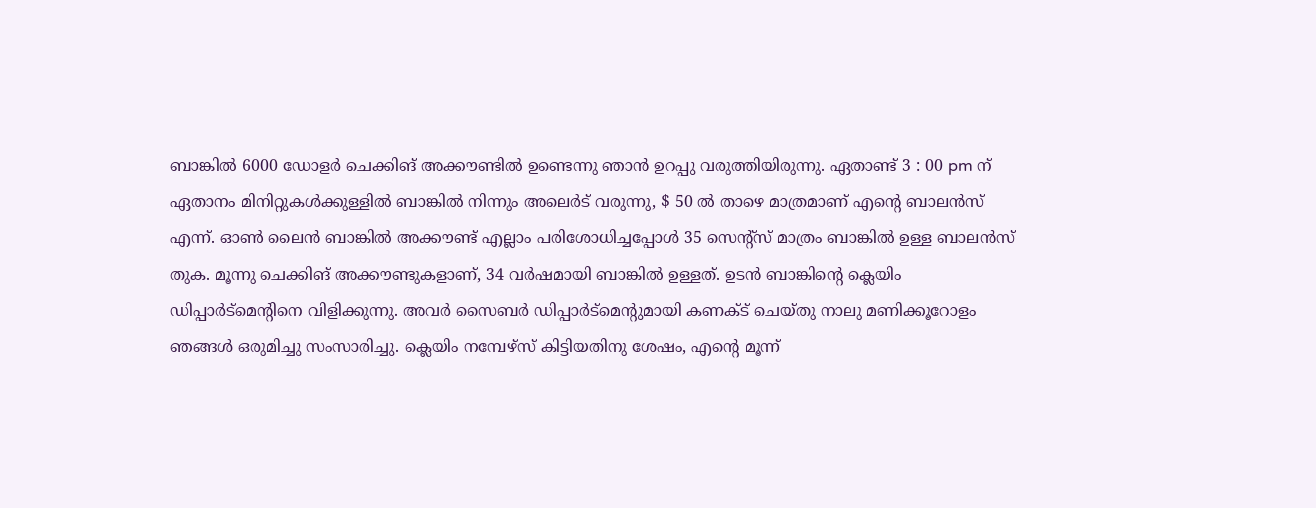ബാങ്കിൽ 6000 ഡോളർ ചെക്കിങ് അക്കൗണ്ടിൽ ഉണ്ടെന്നു ഞാൻ ഉറപ്പു വരുത്തിയിരുന്നു. ഏതാണ്ട് 3 : 00 pm ന് ഏതാനം മിനിറ്റുകൾക്കുള്ളിൽ ബാങ്കിൽ നിന്നും അലെർട് വരുന്നു, $ 50 ൽ താഴെ മാത്രമാണ് എന്റെ ബാലൻസ് എന്ന്. ഓൺ ലൈൻ ബാങ്കിൽ അക്കൗണ്ട് എല്ലാം പരിശോധിച്ചപ്പോൾ 35 സെന്റ്സ് മാത്രം ബാങ്കിൽ ഉള്ള ബാലൻസ് തുക. മൂന്നു ചെക്കിങ് അക്കൗണ്ടുകളാണ്, 34 വർഷമായി ബാങ്കിൽ ഉള്ളത്. ഉടൻ ബാങ്കിന്റെ ക്ലെയിം ഡിപ്പാർട്മെന്റിനെ വിളിക്കുന്നു. അവർ സൈബർ ഡിപ്പാർട്മെന്റുമായി കണക്ട് ചെയ്തു നാലു മണിക്കൂറോളം ഞങ്ങൾ ഒരുമിച്ചു സംസാരിച്ചു. ക്ലെയിം നമ്പേഴ്സ് കിട്ടിയതിനു ശേഷം, എന്റെ മൂന്ന്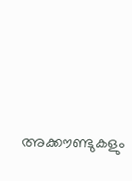അക്കൗണ്ടുകളും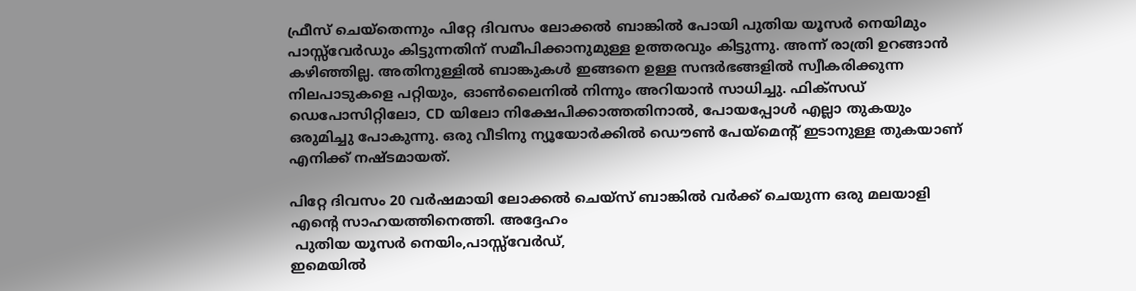ഫ്രീസ് ചെയ്‌തെന്നും പിറ്റേ ദിവസം ലോക്കൽ ബാങ്കിൽ പോയി പുതിയ യൂസർ നെയിമും പാസ്സ്‌വേർഡും കിട്ടുന്നതിന് സമീപിക്കാനുമുള്ള ഉത്തരവും കിട്ടുന്നു. അന്ന് രാത്രി ഉറങ്ങാൻ കഴിഞ്ഞില്ല. അതിനുള്ളിൽ ബാങ്കുകൾ ഇങ്ങനെ ഉള്ള സന്ദർഭങ്ങളിൽ സ്വീകരിക്കുന്ന നിലപാടുകളെ പറ്റിയും, ഓൺലൈനിൽ നിന്നും അറിയാൻ സാധിച്ചു. ഫിക്സഡ് ഡെപോസിറ്റിലോ, CD യിലോ നിക്ഷേപിക്കാത്തതിനാൽ, പോയപ്പോൾ എല്ലാ തുകയും ഒരുമിച്ചു പോകുന്നു. ഒരു വീടിനു ന്യൂയോർക്കിൽ ഡൌൺ പേയ്മെന്റ് ഇടാനുള്ള തുകയാണ് എനിക്ക് നഷ്ടമായത്.

പിറ്റേ ദിവസം 20 വർഷമായി ലോക്കൽ ചെയ്‌സ് ബാങ്കിൽ വർക്ക് ചെയുന്ന ഒരു മലയാളി എന്റെ സാഹയത്തിനെത്തി. അദ്ദേഹം
 പുതിയ യൂസർ നെയിം,പാസ്സ്‌വേർഡ്,
ഇമെയിൽ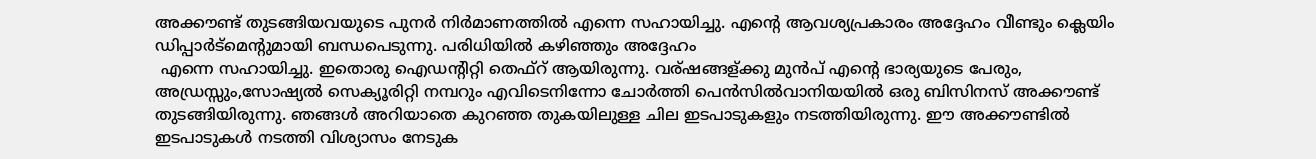അക്കൗണ്ട് തുടങ്ങിയവയുടെ പുനർ നിർമാണത്തിൽ എന്നെ സഹായിച്ചു. എന്റെ ആവശ്യപ്രകാരം അദ്ദേഹം വീണ്ടും ക്ലെയിം ഡിപ്പാർട്മെന്റുമായി ബന്ധപെടുന്നു. പരിധിയിൽ കഴിഞ്ഞും അദ്ദേഹം
 എന്നെ സഹായിച്ചു. ഇതൊരു ഐഡന്റിറ്റി തെഫ്റ് ആയിരുന്നു. വര്ഷങ്ങള്ക്കു മുൻപ് എന്റെ ഭാര്യയുടെ പേരും,
അഡ്രസ്സും,സോഷ്യൽ സെക്യൂരിറ്റി നമ്പറും എവിടെനിന്നോ ചോർത്തി പെൻസിൽവാനിയയിൽ ഒരു ബിസിനസ് അക്കൗണ്ട് തുടങ്ങിയിരുന്നു. ഞങ്ങൾ അറിയാതെ കുറഞ്ഞ തുകയിലുള്ള ചില ഇടപാടുകളും നടത്തിയിരുന്നു. ഈ അക്കൗണ്ടിൽ ഇടപാടുകൾ നടത്തി വിശ്യാസം നേടുക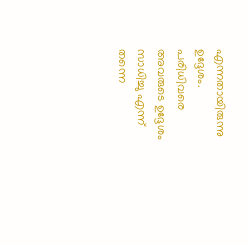എന്നതായിരുന്നു ഉദ്ദേശം. പരിധിവരെ അവരുടെ ഉദ്ദേശം സാധിച്ചു എന്ന് തന്നെ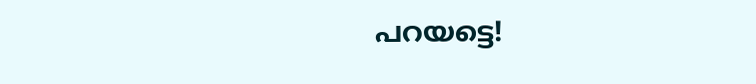പറയട്ടെ!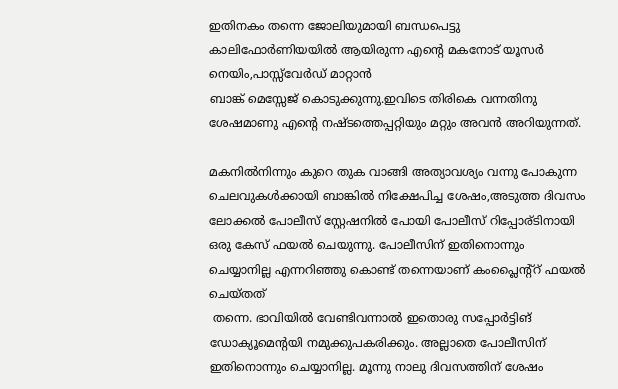ഇതിനകം തന്നെ ജോലിയുമായി ബന്ധപെട്ടു കാലിഫോർണിയയിൽ ആയിരുന്ന എന്റെ മകനോട് യൂസർ നെയിം,പാസ്സ്‌വേർഡ് മാറ്റാൻ
ബാങ്ക് മെസ്സേജ് കൊടുക്കുന്നു.ഇവിടെ തിരികെ വന്നതിനു ശേഷമാണു എന്റെ നഷ്ടത്തെപ്പറ്റിയും മറ്റും അവൻ അറിയുന്നത്.

മകനിൽനിന്നും കുറെ തുക വാങ്ങി അത്യാവശ്യം വന്നു പോകുന്ന ചെലവുകൾക്കായി ബാങ്കിൽ നിക്ഷേപിച്ച ശേഷം,അടുത്ത ദിവസം ലോക്കൽ പോലീസ് സ്റ്റേഷനിൽ പോയി പോലീസ് റിപ്പോര്ടിനായി ഒരു കേസ് ഫയൽ ചെയുന്നു. പോലീസിന് ഇതിനൊന്നും ചെയ്യാനില്ല എന്നറിഞ്ഞു കൊണ്ട് തന്നെയാണ് കംപ്ലൈന്റ്റ് ഫയൽ ചെയ്തത്
 തന്നെ. ഭാവിയിൽ വേണ്ടിവന്നാൽ ഇതൊരു സപ്പോർട്ടിങ് ഡോക്യൂമെന്റയി നമുക്കുപകരിക്കും. അല്ലാതെ പോലീസിന് ഇതിനൊന്നും ചെയ്യാനില്ല. മൂന്നു നാലു ദിവസത്തിന് ശേഷം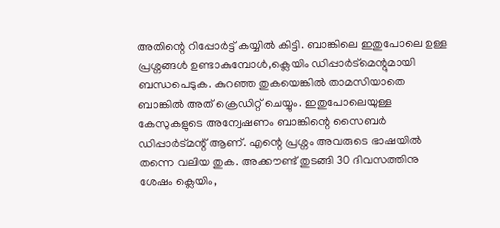അതിന്റെ റിപ്പോർട്ട് കയ്യിൽ കിട്ടി. ബാങ്കിലെ ഇതുപോലെ ഉള്ള പ്രശ്നങ്ങൾ ഉണ്ടാകുമ്പോൾ,ക്ലെയിം ഡിപ്പാർട്‌മെന്റുമായി ബന്ധപെടുക. കുറഞ്ഞ തുകയെങ്കിൽ താമസിയാതെ ബാങ്കിൽ അത് ക്രെഡിറ്റ് ചെയ്യും. ഇതുപോലെയുള്ള കേസുകളുടെ അന്വേഷണം ബാങ്കിന്റെ സൈബർ ഡിപ്പാർട്മന്റ് ആണ്. എന്റെ പ്രശ്നം അവരുടെ ഭാഷയിൽ തന്നെ വലിയ തുക. അക്കൗണ്ട് തുടങ്ങി 30 ദിവസത്തിനു ശേഷം ക്ലെയിം,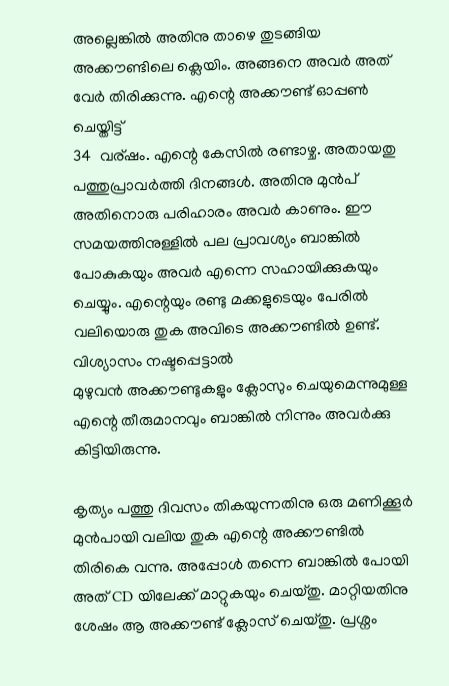അല്ലെങ്കിൽ അതിനു താഴെ തുടങ്ങിയ അക്കൗണ്ടിലെ ക്ലെയിം. അങ്ങനെ അവർ അത് വേർ തിരിക്കുന്നു. എന്റെ അക്കൗണ്ട് ഓപ്പൺ ചെയ്തിട്ട്
34  വര്ഷം. എന്റെ കേസിൽ രണ്ടാഴ്ച. അതായതു പത്തുപ്രാവർത്തി ദിനങ്ങൾ. അതിനു മുൻപ് അതിനൊരു പരിഹാരം അവർ കാണും. ഈ സമയത്തിനുള്ളിൽ പല പ്രാവശ്യം ബാങ്കിൽ പോകുകയും അവർ എന്നെ സഹായിക്കുകയും  ചെയ്യും. എന്റെയും രണ്ടു മക്കളുടെയും പേരിൽ വലിയൊരു തുക അവിടെ അക്കൗണ്ടിൽ ഉണ്ട്. വിശ്യാസം നഷ്ടപ്പെട്ടാൽ
മുഴുവൻ അക്കൗണ്ടുകളും ക്ലോസും ചെയുമെന്നുമുള്ള എന്റെ തീരുമാനവും ബാങ്കിൽ നിന്നും അവർക്കു കിട്ടിയിരുന്നു.

കൃത്യം പത്തു ദിവസം തികയുന്നതിനു ഒരു മണിക്കൂർ മുൻപായി വലിയ തുക എന്റെ അക്കൗണ്ടിൽ തിരികെ വന്നു. അപ്പോൾ തന്നെ ബാങ്കിൽ പോയി അത് CD യിലേക്ക് മാറ്റുകയും ചെയ്തു. മാറ്റിയതിനു ശേഷം ആ അക്കൗണ്ട് ക്ലോസ് ചെയ്തു. പ്രശ്നം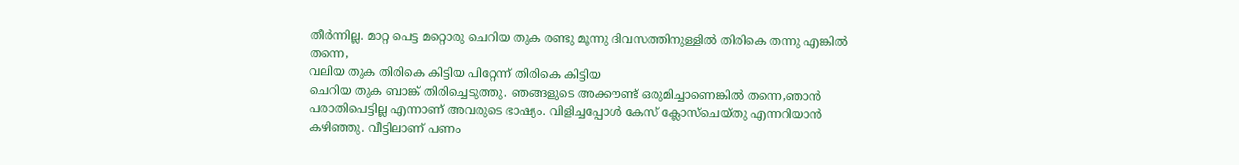തീർന്നില്ല. മാറ്റ പെട്ട മറ്റൊരു ചെറിയ തുക രണ്ടു മൂന്നു ദിവസത്തിനുള്ളിൽ തിരികെ തന്നു എങ്കിൽ തന്നെ,
വലിയ തുക തിരികെ കിട്ടിയ പിറ്റേന്ന് തിരികെ കിട്ടിയ
ചെറിയ തുക ബാങ്ക് തിരിച്ചെടുത്തു. ഞങ്ങളുടെ അക്കൗണ്ട് ഒരുമിച്ചാണെങ്കിൽ തന്നെ,ഞാൻ പരാതിപെട്ടില്ല എന്നാണ് അവരുടെ ഭാഷ്യം. വിളിച്ചപ്പോൾ കേസ് ക്ലോസ്ചെയ്തു എന്നറിയാൻ കഴിഞ്ഞു. വീട്ടിലാണ് പണം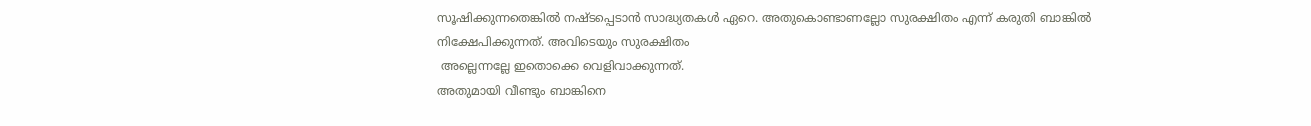സൂഷിക്കുന്നതെങ്കിൽ നഷ്ടപ്പെടാൻ സാദ്ധ്യതകൾ ഏറെ. അതുകൊണ്ടാണല്ലോ സുരക്ഷിതം എന്ന് കരുതി ബാങ്കിൽ നിക്ഷേപിക്കുന്നത്. അവിടെയും സുരക്ഷിതം
 അല്ലെന്നല്ലേ ഇതൊക്കെ വെളിവാക്കുന്നത്.
അതുമായി വീണ്ടും ബാങ്കിനെ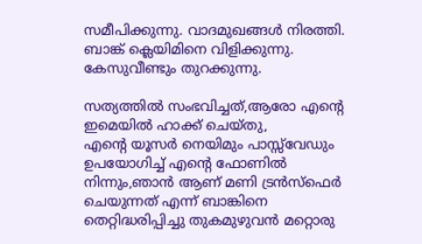സമീപിക്കുന്നു. വാദമുഖങ്ങൾ നിരത്തി. ബാങ്ക് ക്ലെയിമിനെ വിളിക്കുന്നു. കേസുവീണ്ടും തുറക്കുന്നു.

സത്യത്തിൽ സംഭവിച്ചത്,ആരോ എന്റെ ഇമെയിൽ ഹാക്ക് ചെയ്തു,
എന്റെ യൂസർ നെയിമും പാസ്സ്‌വേഡും ഉപയോഗിച്ച് എന്റെ ഫോണിൽ നിന്നും,ഞാൻ ആണ് മണി ട്രൻസ്ഫെർ ചെയുന്നത് എന്ന് ബാങ്കിനെ തെറ്റിദ്ധരിപ്പിച്ചു തുകമുഴുവൻ മറ്റൊരു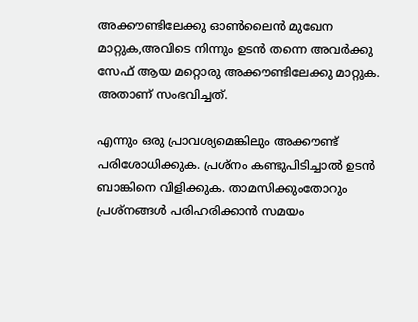അക്കൗണ്ടിലേക്കു ഓൺലൈൻ മുഖേന മാറ്റുക,അവിടെ നിന്നും ഉടൻ തന്നെ അവർക്കു സേഫ് ആയ മറ്റൊരു അക്കൗണ്ടിലേക്കു മാറ്റുക. അതാണ് സംഭവിച്ചത്.

എന്നും ഒരു പ്രാവശ്യമെങ്കിലും അക്കൗണ്ട് പരിശോധിക്കുക. പ്രശ്നം കണ്ടുപിടിച്ചാൽ ഉടൻ ബാങ്കിനെ വിളിക്കുക. താമസിക്കുംതോറും പ്രശ്നങ്ങൾ പരിഹരിക്കാൻ സമയം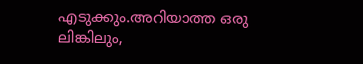എടുക്കും.അറിയാത്ത ഒരു ലിങ്കിലും,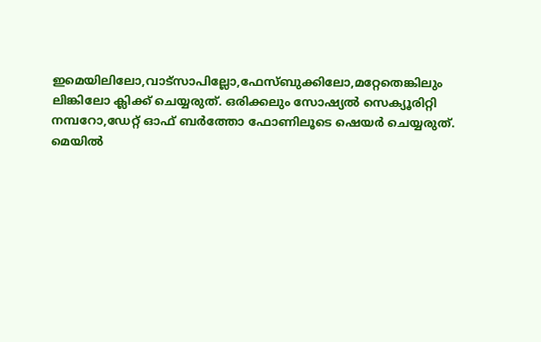ഇമെയിലിലോ,വാട്സാപില്ലോ,ഫേസ്ബുക്കിലോ,മറ്റേതെങ്കിലും ലിങ്കിലോ ക്ലിക്ക് ചെയ്യരുത്. ഒരിക്കലും സോഷ്യൽ സെക്യൂരിറ്റി നമ്പറോ,ഡേറ്റ് ഓഫ് ബർത്തോ ഫോണിലൂടെ ഷെയർ ചെയ്യരുത്.
മെയിൽ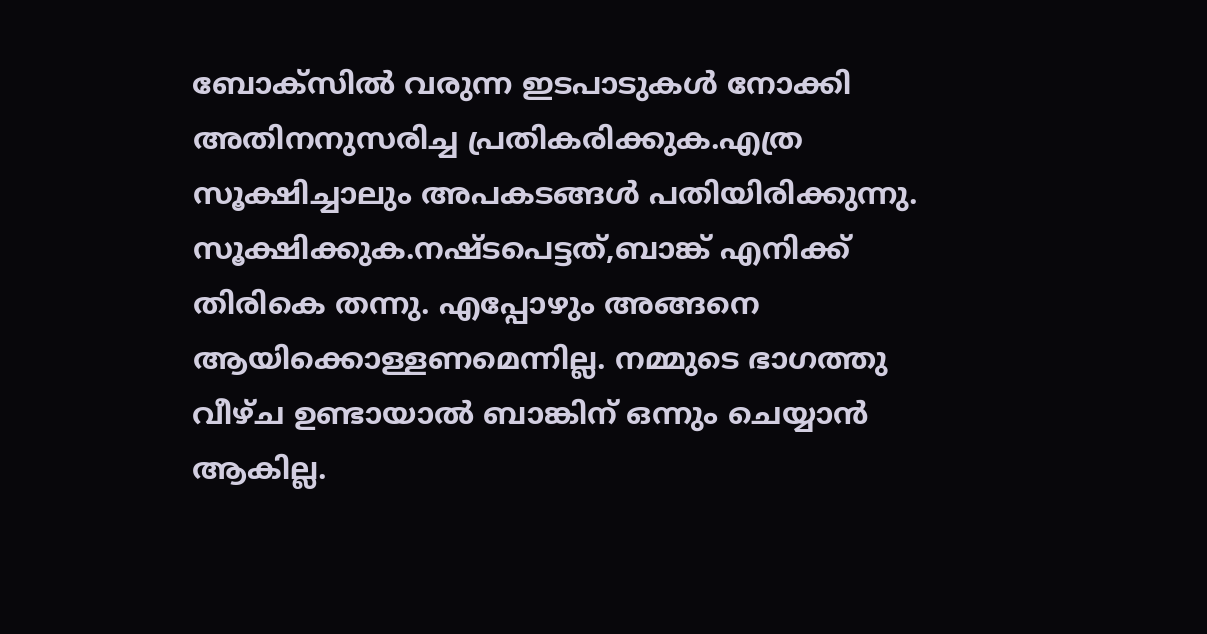ബോക്സിൽ വരുന്ന ഇടപാടുകൾ നോക്കി അതിനനുസരിച്ച പ്രതികരിക്കുക.എത്ര സൂക്ഷിച്ചാലും അപകടങ്ങൾ പതിയിരിക്കുന്നു. സൂക്ഷിക്കുക.നഷ്ടപെട്ടത്,ബാങ്ക് എനിക്ക് തിരികെ തന്നു. എപ്പോഴും അങ്ങനെ ആയിക്കൊള്ളണമെന്നില്ല. നമ്മുടെ ഭാഗത്തു വീഴ്ച ഉണ്ടായാൽ ബാങ്കിന് ഒന്നും ചെയ്യാൻ ആകില്ല.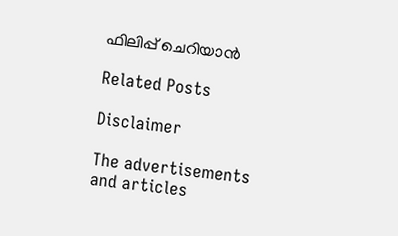ഫിലിപ്പ് ചെറിയാൻ

Related Posts

Disclaimer

The advertisements and articles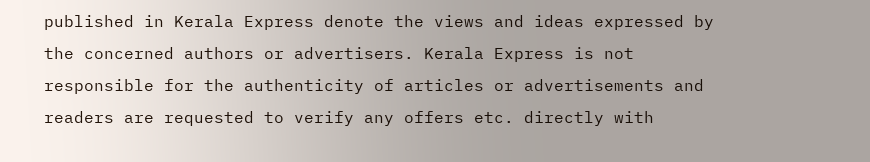published in Kerala Express denote the views and ideas expressed by the concerned authors or advertisers. Kerala Express is not responsible for the authenticity of articles or advertisements and readers are requested to verify any offers etc. directly with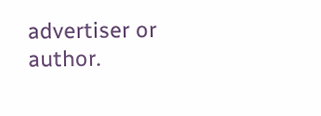advertiser or author.